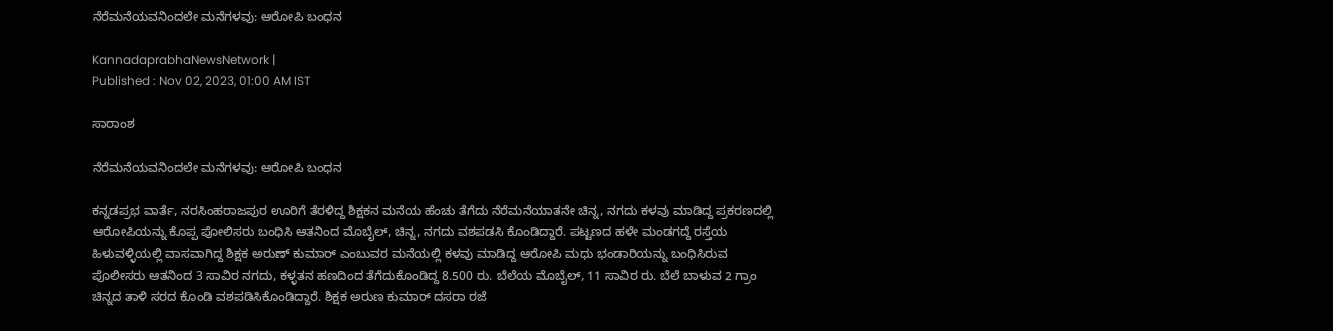ನೆರೆಮನೆಯವನಿಂದಲೇ ಮನೆಗಳವು: ಆರೋಪಿ ಬಂಧನ

KannadaprabhaNewsNetwork |
Published : Nov 02, 2023, 01:00 AM IST

ಸಾರಾಂಶ

ನೆರೆಮನೆಯವನಿಂದಲೇ ಮನೆಗಳವು: ಆರೋಪಿ ಬಂಧನ

ಕನ್ನಡಪ್ರಭ ವಾರ್ತೆ, ನರಸಿಂಹರಾಜಪುರ ಊರಿಗೆ ತೆರಳಿದ್ದ ಶಿಕ್ಷಕನ ಮನೆಯ ಹೆಂಚು ತೆಗೆದು ನೆರೆಮನೆಯಾತನೇ ಚಿನ್ನ, ನಗದು ಕಳವು ಮಾಡಿದ್ದ ಪ್ರಕರಣದಲ್ಲಿ ಆರೋಪಿಯನ್ನು ಕೊಪ್ಪ ಪೋಲಿಸರು ಬಂಧಿಸಿ ಆತನಿಂದ ಮೊಬೈಲ್‌, ಚಿನ್ನ, ನಗದು ವಶಪಡಸಿ ಕೊಂಡಿದ್ದಾರೆ. ಪಟ್ಟಣದ ಹಳೇ ಮಂಡಗದ್ದೆ ರಸ್ತೆಯ ಹಿಳುವಳ್ಳಿಯಲ್ಲಿ ವಾಸವಾಗಿದ್ದ ಶಿಕ್ಷಕ ಅರುಣ್‌ ಕುಮಾರ್ ಎಂಬುವರ ಮನೆಯಲ್ಲಿ ಕಳವು ಮಾಡಿದ್ದ ಆರೋಪಿ ಮಧು ಭಂಡಾರಿಯನ್ನು ಬಂಧಿಸಿರುವ ಪೊಲೀಸರು ಆತನಿಂದ 3 ಸಾವಿರ ನಗದು, ಕಳ್ಳತನ ಹಣದಿಂದ ತೆಗೆದುಕೊಂಡಿದ್ದ 8.500 ರು. ಬೆಲೆಯ ಮೊಬೈಲ್‌, 11 ಸಾವಿರ ರು. ಬೆಲೆ ಬಾಳುವ 2 ಗ್ರಾಂ ಚಿನ್ನದ ತಾಳಿ ಸರದ ಕೊಂಡಿ ವಶಪಡಿಸಿಕೊಂಡಿದ್ದಾರೆ. ಶಿಕ್ಷಕ ಅರುಣ ಕುಮಾರ್ ದಸರಾ ರಜೆ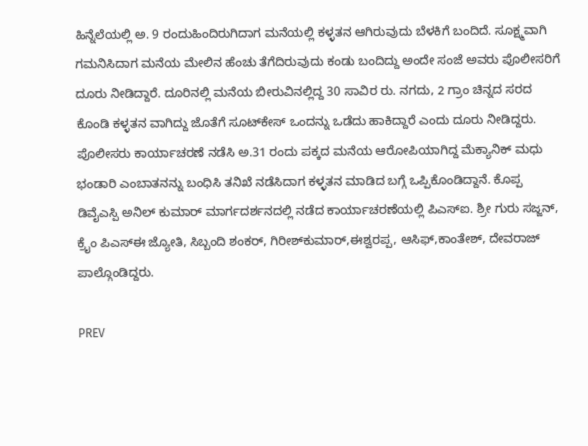ಹಿನ್ನೆಲೆಯಲ್ಲಿ ಅ. 9 ರಂದುಹಿಂದಿರುಗಿದಾಗ ಮನೆಯಲ್ಲಿ ಕಳ್ಳತನ ಆಗಿರುವುದು ಬೆಳಕಿಗೆ ಬಂದಿದೆ. ಸೂಕ್ಷ್ಮವಾಗಿ ಗಮನಿಸಿದಾಗ ಮನೆಯ ಮೇಲಿನ ಹೆಂಚು ತೆಗೆದಿರುವುದು ಕಂಡು ಬಂದಿದ್ದು ಅಂದೇ ಸಂಜೆ ಅವರು ಪೊಲೀಸರಿಗೆ ದೂರು ನೀಡಿದ್ದಾರೆ. ದೂರಿನಲ್ಲಿ ಮನೆಯ ಬೀರುವಿನಲ್ಲಿದ್ದ 30 ಸಾವಿರ ರು. ನಗದು, 2 ಗ್ರಾಂ ಚಿನ್ನದ ಸರದ ಕೊಂಡಿ ಕಳ್ಳತನ ವಾಗಿದ್ದು ಜೊತೆಗೆ ಸೂಟ್‌ಕೇಸ್‌ ಒಂದನ್ನು ಒಡೆದು ಹಾಕಿದ್ದಾರೆ ಎಂದು ದೂರು ನೀಡಿದ್ದರು. ಪೊಲೀಸರು ಕಾರ್ಯಾಚರಣೆ ನಡೆಸಿ ಅ.31 ರಂದು ಪಕ್ಕದ ಮನೆಯ ಆರೋಪಿಯಾಗಿದ್ದ ಮೆಕ್ಯಾನಿಕ್ ಮಧು ಭಂಡಾರಿ ಎಂಬಾತನನ್ನು ಬಂಧಿಸಿ ತನಿಖೆ ನಡೆಸಿದಾಗ ಕಳ್ಳತನ ಮಾಡಿದ ಬಗ್ಗೆ ಒಪ್ಪಿಕೊಂಡಿದ್ದಾನೆ. ಕೊಪ್ಪ ಡಿವೈಎಸ್ಪಿ ಅನಿಲ್ ಕುಮಾರ್ ಮಾರ್ಗದರ್ಶನದಲ್ಲಿ ನಡೆದ ಕಾರ್ಯಾಚರಣೆಯಲ್ಲಿ ಪಿಎಸ್‌ಐ. ಶ್ರೀ ಗುರು ಸಜ್ಜನ್, ಕ್ರೈಂ ಪಿಎಸ್‌ಈ ಜ್ಯೋತಿ, ಸಿಬ್ಬಂದಿ ಶಂಕರ್, ಗಿರೀಶ್‌ಕುಮಾರ್,ಈಶ್ವರಪ್ಪ, ಆಸಿಫ್,ಕಾಂತೇಶ್, ದೇವರಾಜ್ ಪಾಲ್ಗೊಂಡಿದ್ದರು.

PREV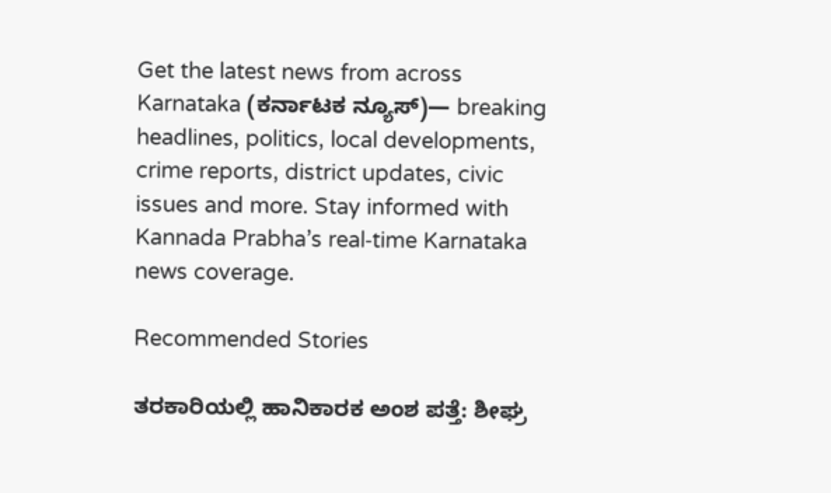Get the latest news from across Karnataka (ಕರ್ನಾಟಕ ನ್ಯೂಸ್)— breaking headlines, politics, local developments, crime reports, district updates, civic issues and more. Stay informed with Kannada Prabha’s real‑time Karnataka news coverage.

Recommended Stories

ತರಕಾರಿಯಲ್ಲಿ ಹಾನಿಕಾರಕ ಅಂಶ ಪತ್ತೆ: ಶೀಘ್ರ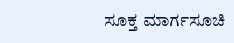ಸೂಕ್ತ ಮಾರ್ಗಸೂಚಿ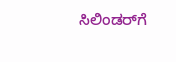ಸಿಲಿಂಡರ್‌ಗೆ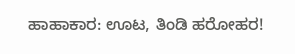ಹಾಹಾಕಾರ: ಊಟ, ತಿಂಡಿ ಹರೋಹರ!